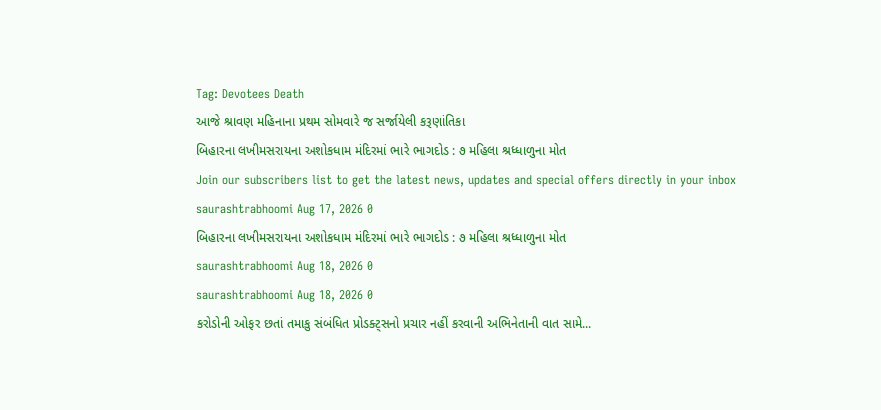Tag: Devotees Death
આજે શ્રાવણ મહિનાના પ્રથમ સોમવારે જ સર્જાયેલી કરૂણાંતિકા
બિહારના લખીમસરાયના અશોકધામ મંદિરમાં ભારે ભાગદોડ : ૭ મહિલા શ્રધ્ધાળુના મોત
Join our subscribers list to get the latest news, updates and special offers directly in your inbox
saurashtrabhoomi Aug 17, 2026 0
બિહારના લખીમસરાયના અશોકધામ મંદિરમાં ભારે ભાગદોડ : ૭ મહિલા શ્રધ્ધાળુના મોત
saurashtrabhoomi Aug 18, 2026 0
saurashtrabhoomi Aug 18, 2026 0
કરોડોની ઓફર છતાં તમાકુ સંબંધિત પ્રોડક્ટ્સનો પ્રચાર નહીં કરવાની અભિનેતાની વાત સામે...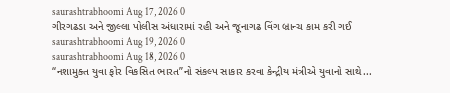saurashtrabhoomi Aug 17, 2026 0
ગીરગઢડા અને જીલ્લા પોલીસ અંધારામાં રહી અને જૂનાગઢ વિંગ બ્રાન્ચ કામ કરી ગઈ
saurashtrabhoomi Aug 19, 2026 0
saurashtrabhoomi Aug 18, 2026 0
“નશામુક્ત યુવા ફોર વિકસિત ભારત”નો સંકલ્પ સાકાર કરવા કેન્દ્રીય મંત્રીએ યુવાનો સાથે...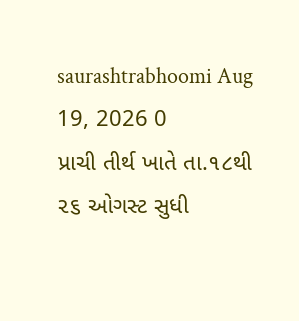saurashtrabhoomi Aug 19, 2026 0
પ્રાચી તીર્થ ખાતે તા.૧૮થી ૨૬ ઓગસ્ટ સુધી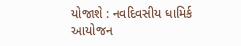યોજાશે : નવદિવસીય ધામિર્ક આયોજન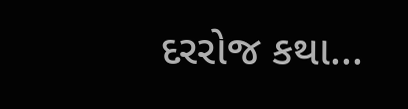દરરોજ કથા...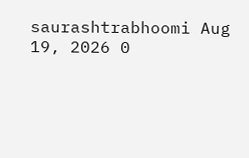saurashtrabhoomi Aug 19, 2026 0